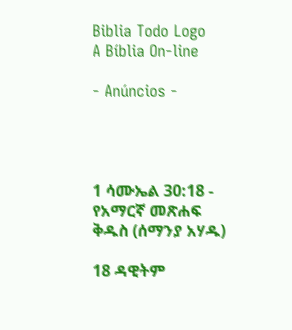Biblia Todo Logo
A Bíblia On-line

- Anúncios -




1 ሳሙኤል 30:18 - የአማርኛ መጽሐፍ ቅዱስ (ሰማንያ አሃዱ)

18 ዳዊትም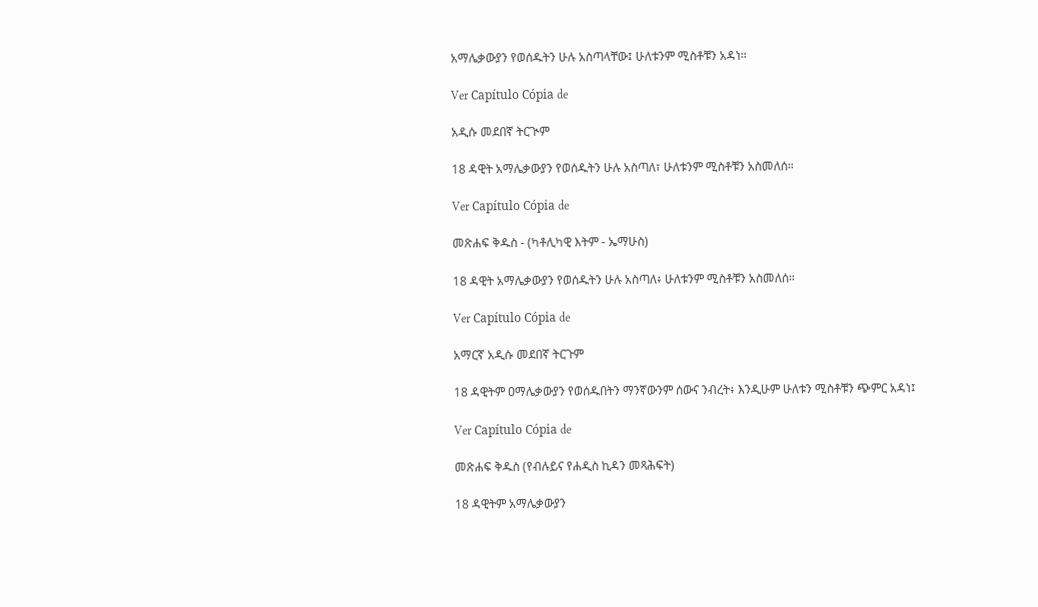አማሌቃውያን የወሰዱትን ሁሉ አስጣላቸው፤ ሁለቱንም ሚስቶቹን አዳነ።

Ver Capítulo Cópia de

አዲሱ መደበኛ ትርጒም

18 ዳዊት አማሌቃውያን የወሰዱትን ሁሉ አስጣለ፣ ሁለቱንም ሚስቶቹን አስመለሰ።

Ver Capítulo Cópia de

መጽሐፍ ቅዱስ - (ካቶሊካዊ እትም - ኤማሁስ)

18 ዳዊት አማሌቃውያን የወሰዱትን ሁሉ አስጣለ፥ ሁለቱንም ሚስቶቹን አስመለሰ።

Ver Capítulo Cópia de

አማርኛ አዲሱ መደበኛ ትርጉም

18 ዳዊትም ዐማሌቃውያን የወሰዱበትን ማንኛውንም ሰውና ንብረት፥ እንዲሁም ሁለቱን ሚስቶቹን ጭምር አዳነ፤

Ver Capítulo Cópia de

መጽሐፍ ቅዱስ (የብሉይና የሐዲስ ኪዳን መጻሕፍት)

18 ዳዊትም አማሌቃውያን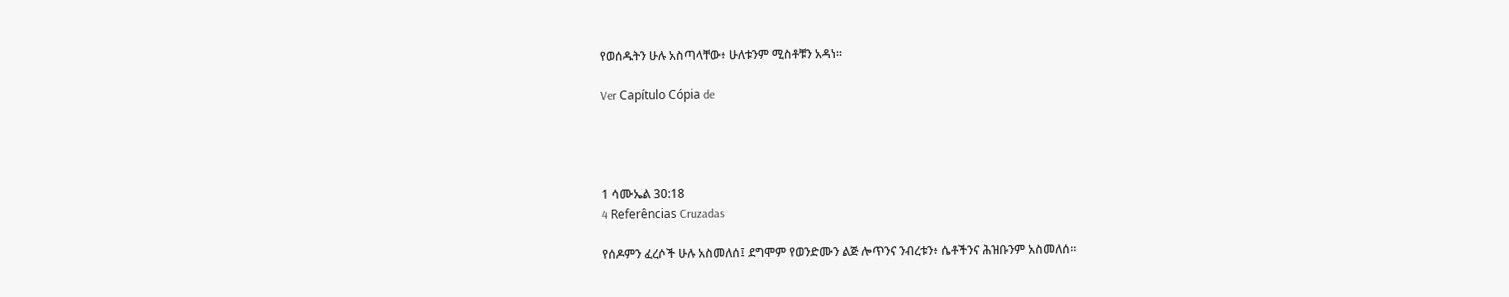የወሰዱትን ሁሉ አስጣላቸው፥ ሁለቱንም ሚስቶቹን አዳነ።

Ver Capítulo Cópia de




1 ሳሙኤል 30:18
4 Referências Cruzadas

የሰዶምን ፈረሶች ሁሉ አስመለሰ፤ ደግሞም የወንድሙን ልጅ ሎጥንና ንብረቱን፥ ሴቶችንና ሕዝቡንም አስመለሰ።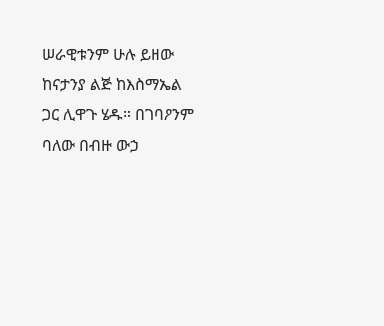ሠራዊቱንም ሁሉ ይዘው ከናታንያ ልጅ ከእስማኤል ጋር ሊዋጉ ሄዱ። በገባዖንም ባለው በብዙ ውኃ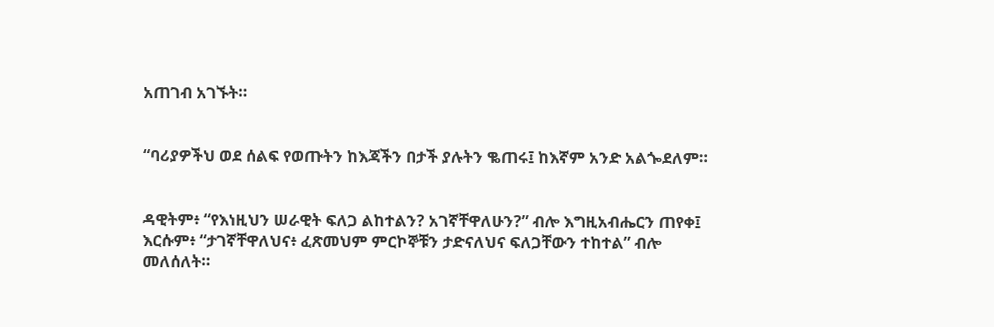አጠገብ አገኙት።


“ባሪያዎችህ ወደ ሰልፍ የወጡትን ከእጃችን በታች ያሉትን ቈጠሩ፤ ከእኛም አንድ አልጐደለም።


ዳዊትም፥ “የእነዚህን ሠራዊት ፍለጋ ልከተልን? አገኛቸዋለሁን?” ብሎ እግዚአብሔርን ጠየቀ፤ እርሱም፥ “ታገኛቸዋለህና፥ ፈጽመህም ምርኮኞቹን ታድናለህና ፍለጋቸውን ተከተል” ብሎ መለሰለት።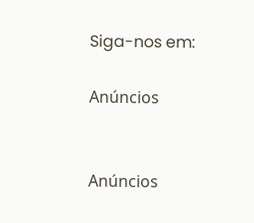Siga-nos em:

Anúncios


Anúncios